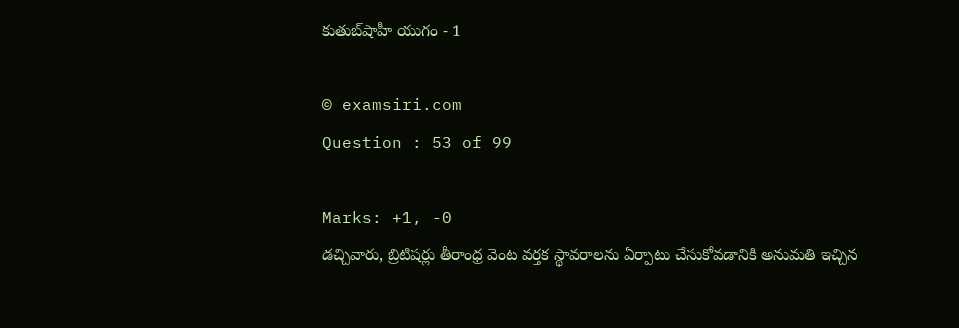కుతుబ్‌షాహీ యుగం - 1

© examsiri.com
Question : 53 of 99

Marks: +1, -0
డచ్చివారు, బ్రిటిషర్లు తీరాంధ్ర వెంట వర్తక స్థావరాలను ఏర్పాటు చేసుకోవడానికి అనుమతి ఇచ్చిన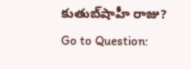కుతుబ్‌షాహీ రాజు?
Go to Question: